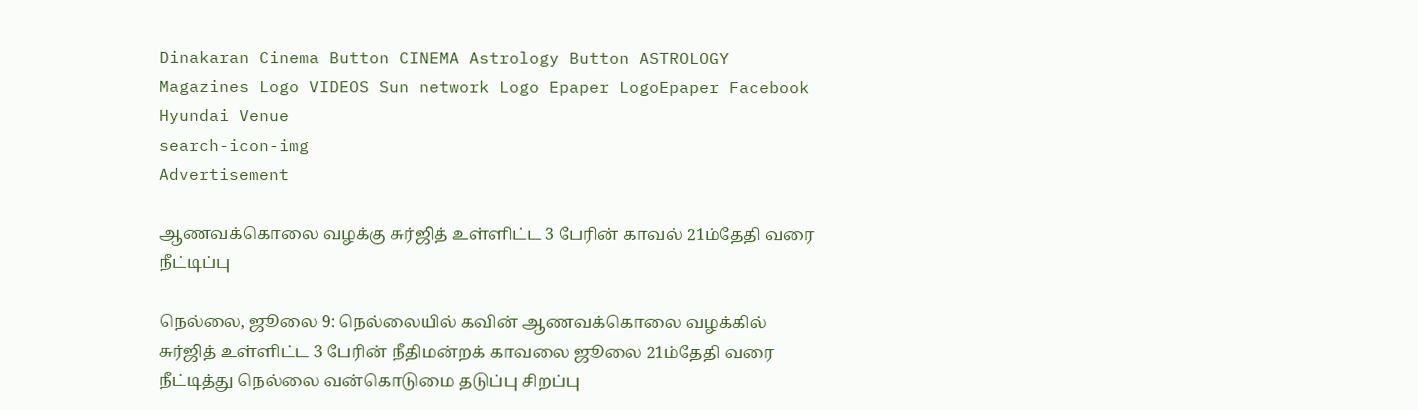Dinakaran Cinema Button CINEMA Astrology Button ASTROLOGY  Magazines Logo VIDEOS Sun network Logo Epaper LogoEpaper Facebook
Hyundai Venue
search-icon-img
Advertisement

ஆணவக்கொலை வழக்கு சுர்ஜித் உள்ளிட்ட 3 பேரின் காவல் 21ம்தேதி வரை நீட்டிப்பு

நெல்லை, ஜூலை 9: நெல்லையில் கவின் ஆணவக்கொலை வழக்கில் சுர்ஜித் உள்ளிட்ட 3 பேரின் நீதிமன்றக் காவலை ஜூலை 21ம்தேதி வரை நீட்டித்து நெல்லை வன்கொடுமை தடுப்பு சிறப்பு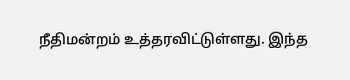நீதிமன்றம் உத்தரவிட்டுள்ளது. இந்த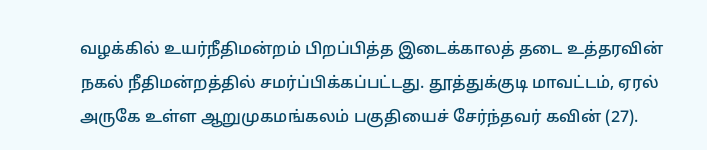வழக்கில் உயர்நீதிமன்றம் பிறப்பித்த இடைக்காலத் தடை உத்தரவின் நகல் நீதிமன்றத்தில் சமர்ப்பிக்கப்பட்டது. தூத்துக்குடி மாவட்டம், ஏரல் அருகே உள்ள ஆறுமுகமங்கலம் பகுதியைச் சேர்ந்தவர் கவின் (27).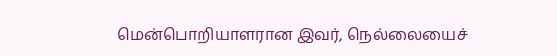மென்பொறியாளரான இவர், நெல்லையைச்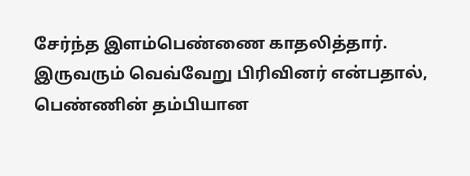சேர்ந்த இளம்பெண்ணை காதலித்தார். இருவரும் வெவ்வேறு பிரிவினர் என்பதால், பெண்ணின் தம்பியான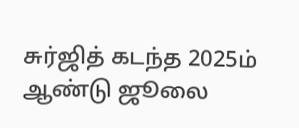சுர்ஜித் கடந்த 2025ம் ஆண்டு ஜூலை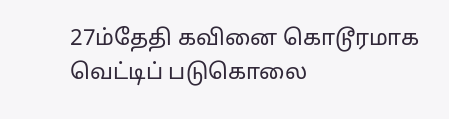27ம்தேதி கவினை கொடூரமாக வெட்டிப் படுகொலை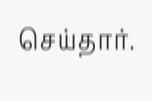செய்தார்.